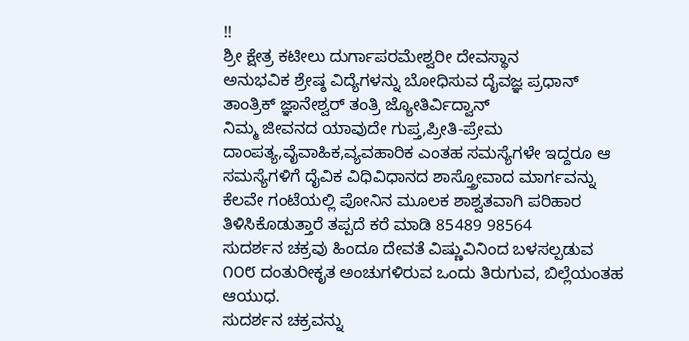!!
ಶ್ರೀ ಕ್ಷೇತ್ರ ಕಟೀಲು ದುರ್ಗಾಪರಮೇಶ್ವರೀ ದೇವಸ್ಥಾನ
ಅನುಭವಿಕ ಶ್ರೇಷ್ಠ ವಿದ್ಯೆಗಳನ್ನು ಬೋಧಿಸುವ ದೈವಜ್ಞ ಪ್ರಧಾನ್ ತಾಂತ್ರಿಕ್ ಜ್ಞಾನೇಶ್ವರ್ ತಂತ್ರಿ ಜ್ಯೋತಿರ್ವಿದ್ವಾನ್
ನಿಮ್ಮ ಜೀವನದ ಯಾವುದೇ ಗುಪ್ತ,ಪ್ರೀತಿ-ಪ್ರೇಮ ದಾಂಪತ್ಯ,ವೈವಾಹಿಕ,ವ್ಯವಹಾರಿಕ ಎಂತಹ ಸಮಸ್ಯೆಗಳೇ ಇದ್ದರೂ ಆ ಸಮಸ್ಯೆಗಳಿಗೆ ದೈವಿಕ ವಿಧಿವಿಧಾನದ ಶಾಸ್ತ್ರೋವಾದ ಮಾರ್ಗವನ್ನು ಕೆಲವೇ ಗಂಟೆಯಲ್ಲಿ ಪೋನಿನ ಮೂಲಕ ಶಾಶ್ವತವಾಗಿ ಪರಿಹಾರ ತಿಳಿಸಿಕೊಡುತ್ತಾರೆ ತಪ್ಪದೆ ಕರೆ ಮಾಡಿ 85489 98564
ಸುದರ್ಶನ ಚಕ್ರವು ಹಿಂದೂ ದೇವತೆ ವಿಷ್ಣುವಿನಿಂದ ಬಳಸಲ್ಪಡುವ ೧೦೮ ದಂತುರೀಕೃತ ಅಂಚುಗಳಿರುವ ಒಂದು ತಿರುಗುವ, ಬಿಲ್ಲೆಯಂತಹ ಆಯುಧ.
ಸುದರ್ಶನ ಚಕ್ರವನ್ನು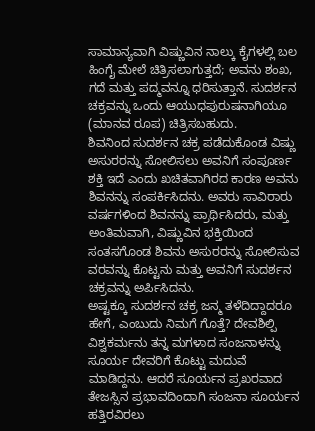ಸಾಮಾನ್ಯವಾಗಿ ವಿಷ್ಣುವಿನ ನಾಲ್ಕು ಕೈಗಳಲ್ಲಿ ಬಲ ಹಿಂಗೈ ಮೇಲೆ ಚಿತ್ರಿಸಲಾಗುತ್ತದೆ; ಅವನು ಶಂಖ, ಗದೆ ಮತ್ತು ಪದ್ಮವನ್ನೂ ಧರಿಸುತ್ತಾನೆ. ಸುದರ್ಶನ ಚಕ್ರವನ್ನು ಒಂದು ಆಯುಧಪುರುಷನಾಗಿಯೂ (ಮಾನವ ರೂಪ) ಚಿತ್ರಿಸಬಹುದು.
ಶಿವನಿಂದ ಸುದರ್ಶನ ಚಕ್ರ ಪಡೆದುಕೊಂಡ ವಿಷ್ಣು
ಅಸುರರನ್ನು ಸೋಲಿಸಲು ಅವನಿಗೆ ಸಂಪೂರ್ಣ ಶಕ್ತಿ ಇದೆ ಎಂದು ಖಚಿತವಾಗಿರದ ಕಾರಣ ಅವನು ಶಿವನನ್ನು ಸಂಪರ್ಕಿಸಿದನು. ಅವರು ಸಾವಿರಾರು ವರ್ಷಗಳಿಂದ ಶಿವನನ್ನು ಪ್ರಾರ್ಥಿಸಿದರು, ಮತ್ತು ಅಂತಿಮವಾಗಿ, ವಿಷ್ಣುವಿನ ಭಕ್ತಿಯಿಂದ ಸಂತಸಗೊಂಡ ಶಿವನು ಅಸುರರನ್ನು ಸೋಲಿಸುವ ವರವನ್ನು ಕೊಟ್ಟನು ಮತ್ತು ಅವನಿಗೆ ಸುದರ್ಶನ ಚಕ್ರವನ್ನು ಅರ್ಪಿಸಿದನು.
ಅಷ್ಟಕ್ಕೂ ಸುದರ್ಶನ ಚಕ್ರ ಜನ್ಮ ತಳೆದಿದ್ದಾದರೂ ಹೇಗೆ, ಎಂಬುದು ನಿಮಗೆ ಗೊತ್ತೆ? ದೇವಶಿಲ್ಪಿ ವಿಶ್ವಕರ್ಮನು ತನ್ನ ಮಗಳಾದ ಸಂಜನಾಳನ್ನು ಸೂರ್ಯ ದೇವರಿಗೆ ಕೊಟ್ಟು ಮದುವೆ ಮಾಡಿದ್ದನು. ಆದರೆ ಸೂರ್ಯನ ಪ್ರಖರವಾದ ತೇಜಸ್ಸಿನ ಪ್ರಭಾವದಿಂದಾಗಿ ಸಂಜನಾ ಸೂರ್ಯನ ಹತ್ತಿರವಿರಲು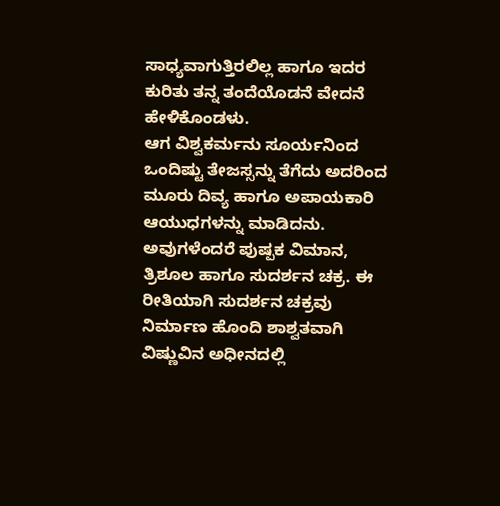ಸಾಧ್ಯವಾಗುತ್ತಿರಲಿಲ್ಲ ಹಾಗೂ ಇದರ ಕುರಿತು ತನ್ನ ತಂದೆಯೊಡನೆ ವೇದನೆ ಹೇಳಿಕೊಂಡಳು.
ಆಗ ವಿಶ್ವಕರ್ಮನು ಸೂರ್ಯನಿಂದ ಒಂದಿಷ್ಟು ತೇಜಸ್ಸನ್ನು ತೆಗೆದು ಅದರಿಂದ ಮೂರು ದಿವ್ಯ ಹಾಗೂ ಅಪಾಯಕಾರಿ ಆಯುಧಗಳನ್ನು ಮಾಡಿದನು. ಅವುಗಳೆಂದರೆ ಪುಷ್ಪಕ ವಿಮಾನ, ತ್ರಿಶೂಲ ಹಾಗೂ ಸುದರ್ಶನ ಚಕ್ರ. ಈ ರೀತಿಯಾಗಿ ಸುದರ್ಶನ ಚಕ್ರವು ನಿರ್ಮಾಣ ಹೊಂದಿ ಶಾಶ್ವತವಾಗಿ ವಿಷ್ಣುವಿನ ಅಧೀನದಲ್ಲಿ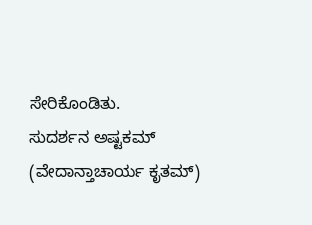ಸೇರಿಕೊಂಡಿತು.
ಸುದರ್ಶನ ಅಷ್ಟಕಮ್ (ವೇದಾನ್ತಾಚಾರ್ಯ ಕೃತಮ್)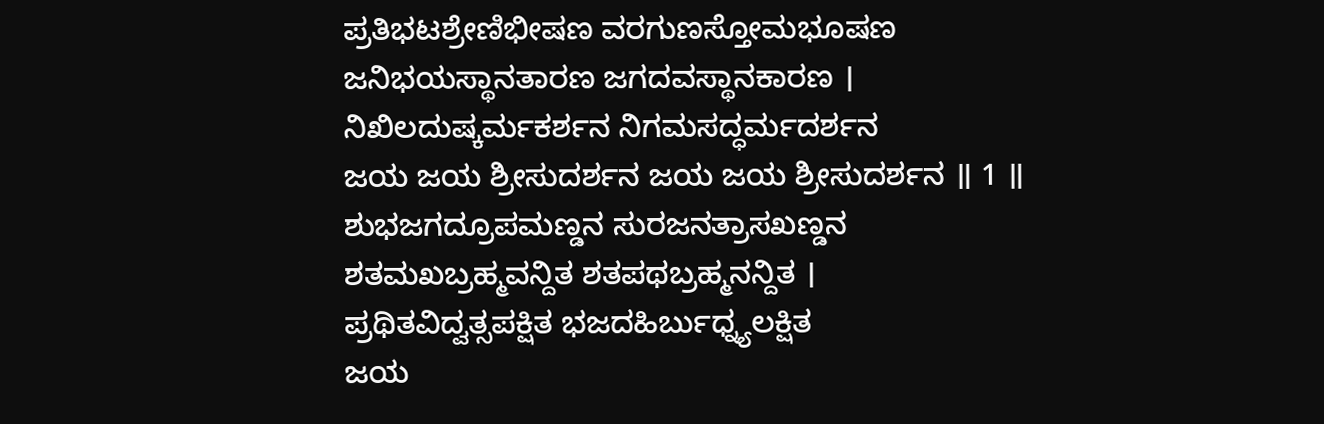ಪ್ರತಿಭಟಶ್ರೇಣಿಭೀಷಣ ವರಗುಣಸ್ತೋಮಭೂಷಣ
ಜನಿಭಯಸ್ಥಾನತಾರಣ ಜಗದವಸ್ಥಾನಕಾರಣ ।
ನಿಖಿಲದುಷ್ಕರ್ಮಕರ್ಶನ ನಿಗಮಸದ್ಧರ್ಮದರ್ಶನ
ಜಯ ಜಯ ಶ್ರೀಸುದರ್ಶನ ಜಯ ಜಯ ಶ್ರೀಸುದರ್ಶನ ॥ 1 ॥
ಶುಭಜಗದ್ರೂಪಮಣ್ಡನ ಸುರಜನತ್ರಾಸಖಣ್ಡನ
ಶತಮಖಬ್ರಹ್ಮವನ್ದಿತ ಶತಪಥಬ್ರಹ್ಮನನ್ದಿತ ।
ಪ್ರಥಿತವಿದ್ವತ್ಸಪಕ್ಷಿತ ಭಜದಹಿರ್ಬುಧ್ನ್ಯಲಕ್ಷಿತ
ಜಯ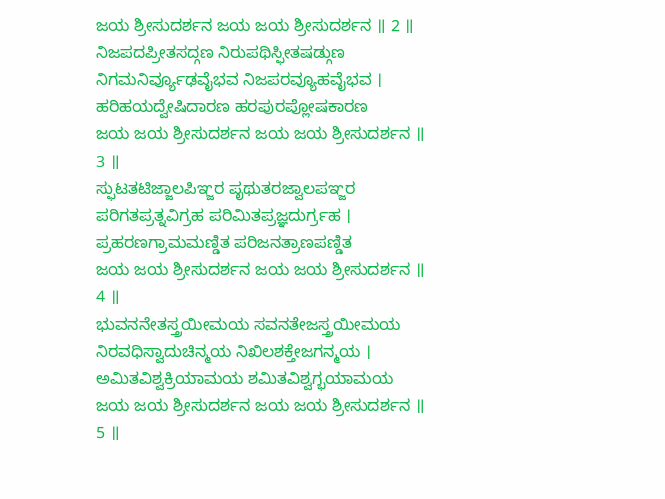ಜಯ ಶ್ರೀಸುದರ್ಶನ ಜಯ ಜಯ ಶ್ರೀಸುದರ್ಶನ ॥ 2 ॥
ನಿಜಪದಪ್ರೀತಸದ್ಗಣ ನಿರುಪಥಿಸ್ಫೀತಷಡ್ಗುಣ
ನಿಗಮನಿರ್ವ್ಯೂಢವೈಭವ ನಿಜಪರವ್ಯೂಹವೈಭವ ।
ಹರಿಹಯದ್ವೇಷಿದಾರಣ ಹರಪುರಪ್ಲೋಷಕಾರಣ
ಜಯ ಜಯ ಶ್ರೀಸುದರ್ಶನ ಜಯ ಜಯ ಶ್ರೀಸುದರ್ಶನ ॥ 3 ॥
ಸ್ಫುಟತಟಿಜ್ಜಾಲಪಿಞ್ಜರ ಪೃಥುತರಜ್ವಾಲಪಞ್ಜರ
ಪರಿಗತಪ್ರತ್ನವಿಗ್ರಹ ಪರಿಮಿತಪ್ರಜ್ಞದುರ್ಗ್ರಹ ।
ಪ್ರಹರಣಗ್ರಾಮಮಣ್ಡಿತ ಪರಿಜನತ್ರಾಣಪಣ್ಡಿತ
ಜಯ ಜಯ ಶ್ರೀಸುದರ್ಶನ ಜಯ ಜಯ ಶ್ರೀಸುದರ್ಶನ ॥ 4 ॥
ಭುವನನೇತಸ್ತ್ರಯೀಮಯ ಸವನತೇಜಸ್ತ್ರಯೀಮಯ
ನಿರವಧಿಸ್ವಾದುಚಿನ್ಮಯ ನಿಖಿಲಶಕ್ತೇಜಗನ್ಮಯ ।
ಅಮಿತವಿಶ್ವಕ್ರಿಯಾಮಯ ಶಮಿತವಿಶ್ವಗ್ಭಯಾಮಯ
ಜಯ ಜಯ ಶ್ರೀಸುದರ್ಶನ ಜಯ ಜಯ ಶ್ರೀಸುದರ್ಶನ ॥ 5 ॥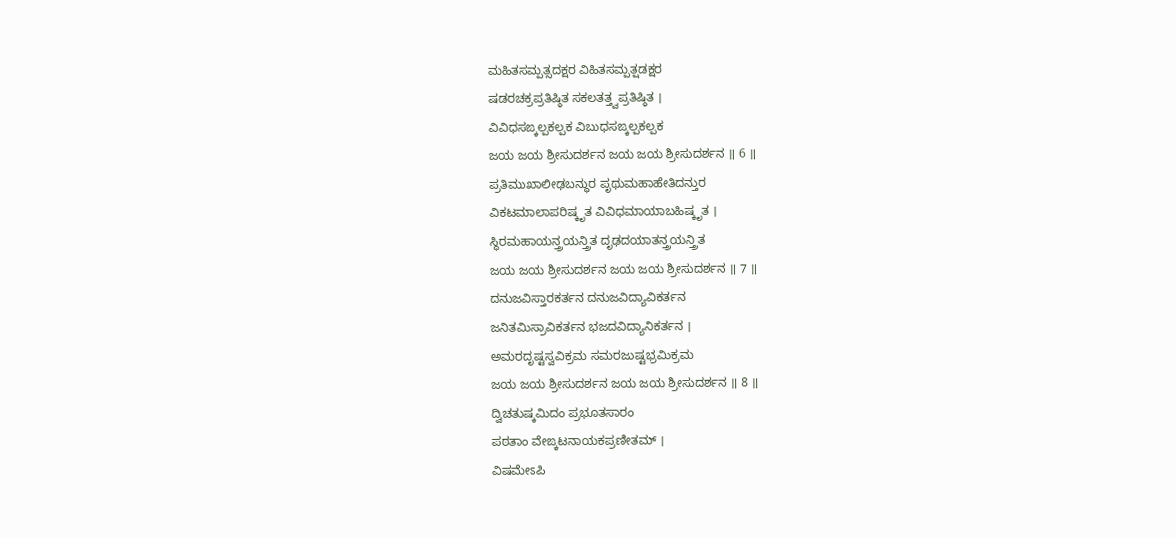ಮಹಿತಸಮ್ಪತ್ಸದಕ್ಷರ ವಿಹಿತಸಮ್ಪತ್ಷಡಕ್ಷರ
ಷಡರಚಕ್ರಪ್ರತಿಷ್ಠಿತ ಸಕಲತತ್ತ್ವಪ್ರತಿಷ್ಠಿತ ।
ವಿವಿಧಸಙ್ಕಲ್ಪಕಲ್ಪಕ ವಿಬುಧಸಙ್ಕಲ್ಪಕಲ್ಪಕ
ಜಯ ಜಯ ಶ್ರೀಸುದರ್ಶನ ಜಯ ಜಯ ಶ್ರೀಸುದರ್ಶನ ॥ 6 ॥
ಪ್ರತಿಮುಖಾಲೀಢಬನ್ಧುರ ಪೃಥುಮಹಾಹೇತಿದನ್ತುರ
ವಿಕಟಮಾಲಾಪರಿಷ್ಕೃತ ವಿವಿಧಮಾಯಾಬಹಿಷ್ಕೃತ ।
ಸ್ಥಿರಮಹಾಯನ್ತ್ರಯನ್ತ್ರಿತ ದೃಢದಯಾತನ್ತ್ರಯನ್ತ್ರಿತ
ಜಯ ಜಯ ಶ್ರೀಸುದರ್ಶನ ಜಯ ಜಯ ಶ್ರೀಸುದರ್ಶನ ॥ 7 ॥
ದನುಜವಿಸ್ತಾರಕರ್ತನ ದನುಜವಿದ್ಯಾವಿಕರ್ತನ
ಜನಿತಮಿಸ್ರಾವಿಕರ್ತನ ಭಜದವಿದ್ಯಾನಿಕರ್ತನ ।
ಅಮರದೃಷ್ಟಸ್ವವಿಕ್ರಮ ಸಮರಜುಷ್ಟಭ್ರಮಿಕ್ರಮ
ಜಯ ಜಯ ಶ್ರೀಸುದರ್ಶನ ಜಯ ಜಯ ಶ್ರೀಸುದರ್ಶನ ॥ 8 ॥
ದ್ವಿಚತುಷ್ಕಮಿದಂ ಪ್ರಭೂತಸಾರಂ
ಪಠತಾಂ ವೇಙ್ಕಟನಾಯಕಪ್ರಣೀತಮ್ ।
ವಿಷಮೇಽಪಿ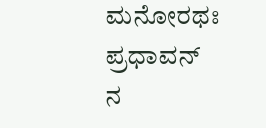ಮನೋರಥಃ ಪ್ರಧಾವನ್
ನ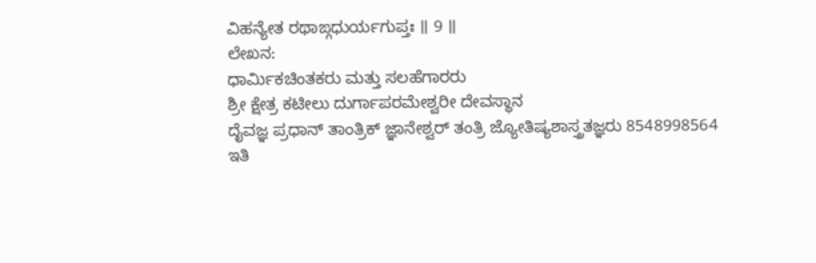ವಿಹನ್ಯೇತ ರಥಾಙ್ಗಧುರ್ಯಗುಪ್ತಃ ॥ 9 ॥
ಲೇಖನ:
ಧಾರ್ಮಿಕಚಿಂತಕರು ಮತ್ತು ಸಲಹೆಗಾರರು
ಶ್ರೀ ಕ್ಷೇತ್ರ ಕಟೀಲು ದುರ್ಗಾಪರಮೇಶ್ವರೀ ದೇವಸ್ಥಾನ
ದೈವಜ್ಞ ಪ್ರಧಾನ್ ತಾಂತ್ರಿಕ್ ಜ್ಞಾನೇಶ್ವರ್ ತಂತ್ರಿ ಜ್ಯೋತಿಷ್ಯಶಾಸ್ತ್ರತಜ್ಞರು 8548998564
ಇತಿ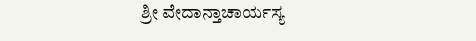ಶ್ರೀ ವೇದಾನ್ತಾಚಾರ್ಯಸ್ಯ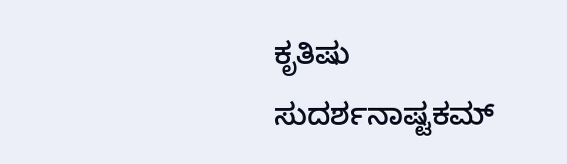ಕೃತಿಷು ಸುದರ್ಶನಾಷ್ಟಕಮ್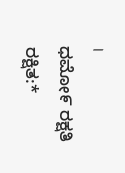।
ಧಮೋ೯ ರಕ್ಷತಿ ರಕ್ಷಿತ:*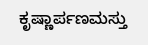ಕೃಷ್ಣಾರ್ಪಣಮಸ್ತು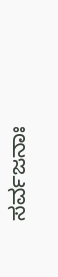ಸರ್ವಜನಾಃ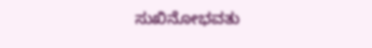ಸುಖಿನೋಭವತು